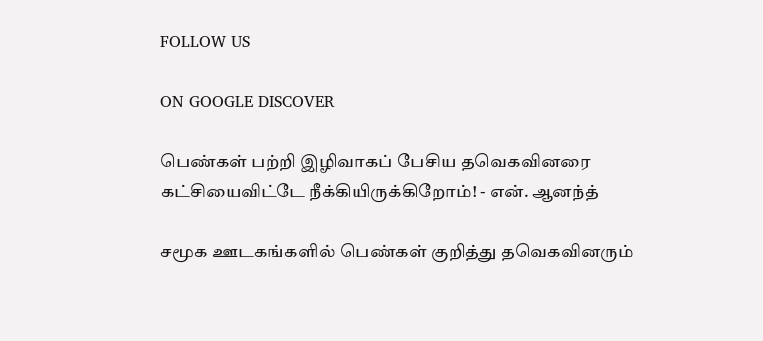FOLLOW US

ON GOOGLE DISCOVER

பெண்கள் பற்றி இழிவாகப் பேசிய தவெகவினரை கட்சியைவிட்டே நீக்கியிருக்கிறோம்! - என். ஆனந்த்

சமூக ஊடகங்களில் பெண்கள் குறித்து தவெகவினரும்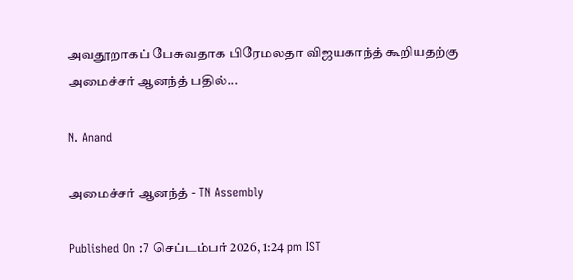அவதூறாகப் பேசுவதாக பிரேமலதா விஜயகாந்த் கூறியதற்கு அமைச்சர் ஆனந்த் பதில்...

N. Anand

அமைச்சர் ஆனந்த் - TN Assembly

Published On :7 செப்டம்பர் 2026, 1:24 pm IST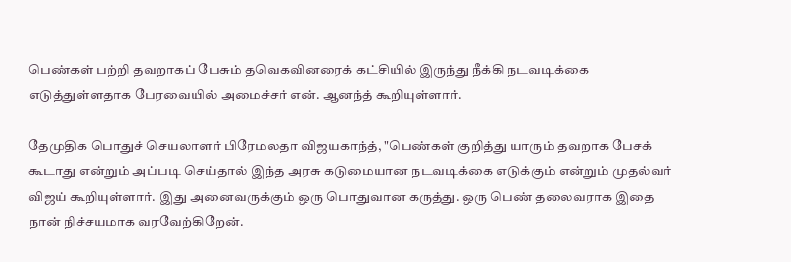பெண்கள் பற்றி தவறாகப் பேசும் தவெகவினரைக் கட்சியில் இருந்து நீக்கி நடவடிக்கை எடுத்துள்ளதாக பேரவையில் அமைச்சர் என். ஆனந்த் கூறியுள்ளார்.

தேமுதிக பொதுச் செயலாளர் பிரேமலதா விஜயகாந்த், "பெண்கள் குறித்து யாரும் தவறாக பேசக் கூடாது என்றும் அப்படி செய்தால் இந்த அரசு கடுமையான நடவடிக்கை எடுக்கும் என்றும் முதல்வர் விஜய் கூறியுள்ளார். இது அனைவருக்கும் ஒரு பொதுவான கருத்து. ஒரு பெண் தலைவராக இதை நான் நிச்சயமாக வரவேற்கிறேன்.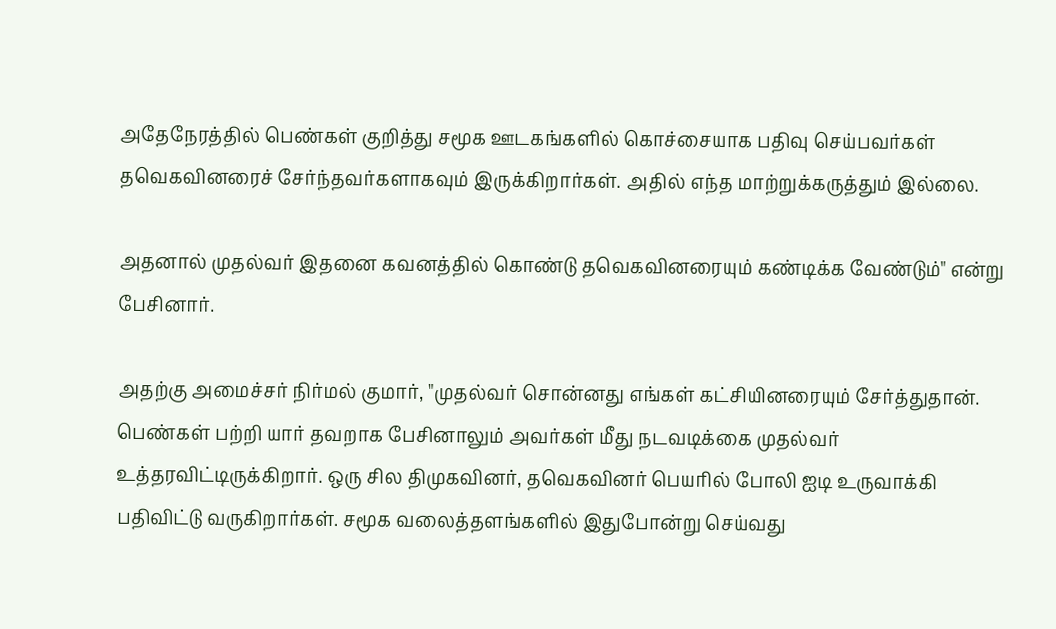அதேநேரத்தில் பெண்கள் குறித்து சமூக ஊடகங்களில் கொச்சையாக பதிவு செய்பவர்கள் தவெகவினரைச் சேர்ந்தவர்களாகவும் இருக்கிறார்கள். அதில் எந்த மாற்றுக்கருத்தும் இல்லை.

அதனால் முதல்வர் இதனை கவனத்தில் கொண்டு தவெகவினரையும் கண்டிக்க வேண்டும்" என்று பேசினார்.

அதற்கு அமைச்சர் நிர்மல் குமார், "முதல்வர் சொன்னது எங்கள் கட்சியினரையும் சேர்த்துதான். பெண்கள் பற்றி யார் தவறாக பேசினாலும் அவர்கள் மீது நடவடிக்கை முதல்வர் உத்தரவிட்டிருக்கிறார். ஒரு சில திமுகவினர், தவெகவினர் பெயரில் போலி ஐடி உருவாக்கி பதிவிட்டு வருகிறார்கள். சமூக வலைத்தளங்களில் இதுபோன்று செய்வது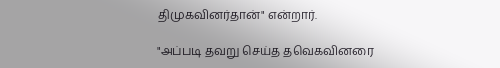திமுகவினர்தான்" என்றார்.

"அப்படி தவறு செய்த தவெகவினரை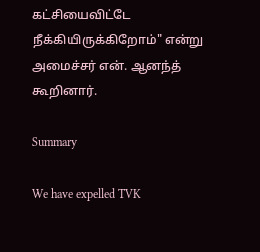கட்சியைவிட்டே நீக்கியிருக்கிறோம்" என்று அமைச்சர் என். ஆனந்த் கூறினார்.

Summary

We have expelled TVK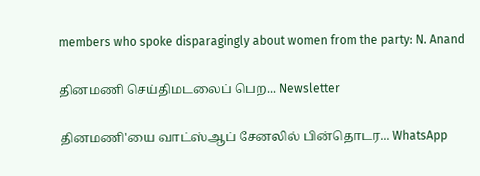members who spoke disparagingly about women from the party: N. Anand

தினமணி செய்திமடலைப் பெற... Newsletter

தினமணி'யை வாட்ஸ்ஆப் சேனலில் பின்தொடர... WhatsApp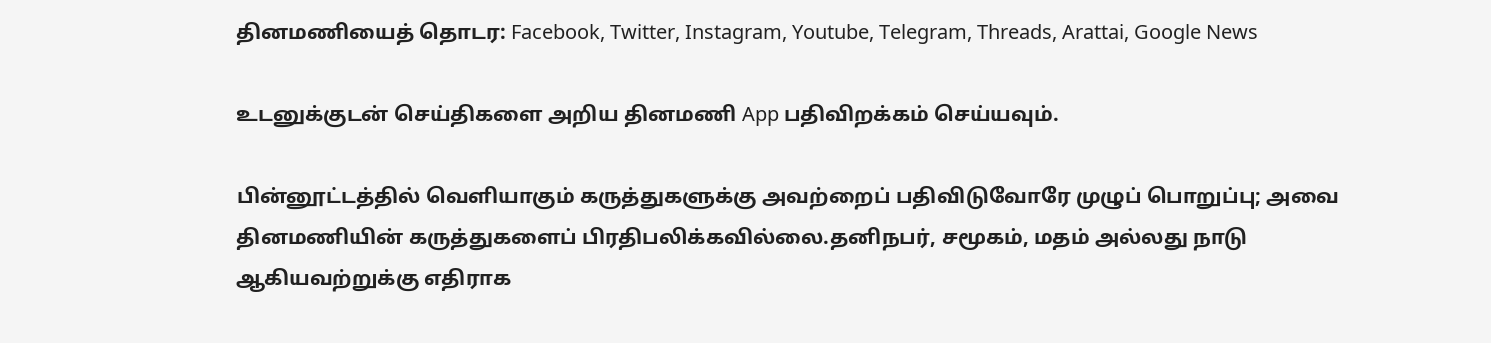தினமணியைத் தொடர: Facebook, Twitter, Instagram, Youtube, Telegram, Threads, Arattai, Google News

உடனுக்குடன் செய்திகளை அறிய தினமணி App பதிவிறக்கம் செய்யவும்.

பின்னூட்டத்தில் வெளியாகும் கருத்துகளுக்கு அவற்றைப் பதிவிடுவோரே முழுப் பொறுப்பு; அவை தினமணியின் கருத்துகளைப் பிரதிபலிக்கவில்லை.தனிநபர், சமூகம், மதம் அல்லது நாடு ஆகியவற்றுக்கு எதிராக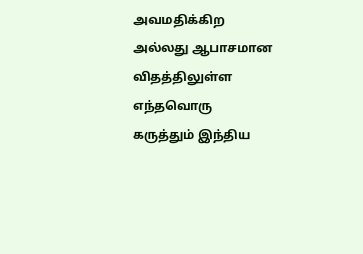அவமதிக்கிற அல்லது ஆபாசமான விதத்திலுள்ள எந்தவொரு கருத்தும் இந்திய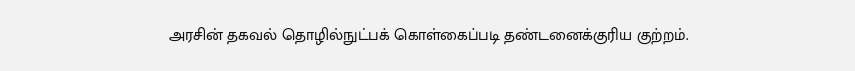அரசின் தகவல் தொழில்நுட்பக் கொள்கைப்படி தண்டனைக்குரிய குற்றம்.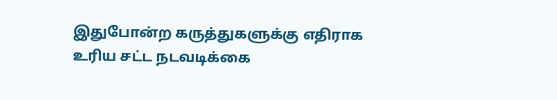இதுபோன்ற கருத்துகளுக்கு எதிராக உரிய சட்ட நடவடிக்கை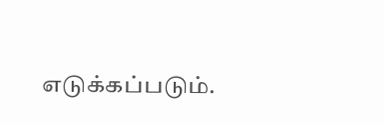எடுக்கப்படும்.